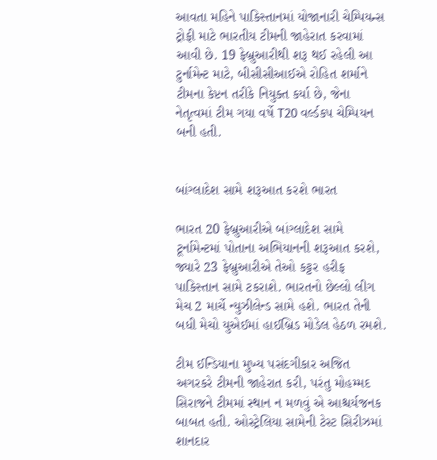આવતા મહિને પાકિસ્તાનમાં યોજાનારી ચેમ્પિયન્સ ટ્રોફી માટે ભારતીય ટીમની જાહેરાત કરવામાં આવી છે. 19 ફેબ્રુઆરીથી શરૂ થઈ રહેલી આ ટુર્નામેન્ટ માટે, બીસીસીઆઈએ રોહિત શર્માને ટીમના કેપ્ટન તરીકે નિયુક્ત કર્યા છે, જેના નેતૃત્વમાં ટીમ ગયા વર્ષે T20 વર્લ્ડકપ ચેમ્પિયન બની હતી.


બાંગ્લાદેશ સામે શરૂઆત કરશે ભારત

ભારત 20 ફેબ્રુઆરીએ બાંગ્લાદેશ સામે ટૂર્નામેન્ટમાં પોતાના અભિયાનની શરૂઆત કરશે, જ્યારે 23 ફેબ્રુઆરીએ તેઓ કટ્ટર હરીફ પાકિસ્તાન સામે ટકરાશે. ભારતનો છેલ્લો લીગ મેચ 2 માર્ચે ન્યુઝીલેન્ડ સામે હશે. ભારત તેની બધી મેચો યુએઈમાં હાઈબ્રિડ મોડેલ હેઠળ રમશે.

ટીમ ઈન્ડિયાના મુખ્ય પસંદગીકાર અજિત અગરકરે ટીમની જાહેરાત કરી, પરંતુ મોહમ્મદ સિરાજને ટીમમાં સ્થાન ન મળવું એ આશ્ચર્યજનક બાબત હતી. ઓસ્ટ્રેલિયા સામેની ટેસ્ટ સિરીઝમાં શાનદાર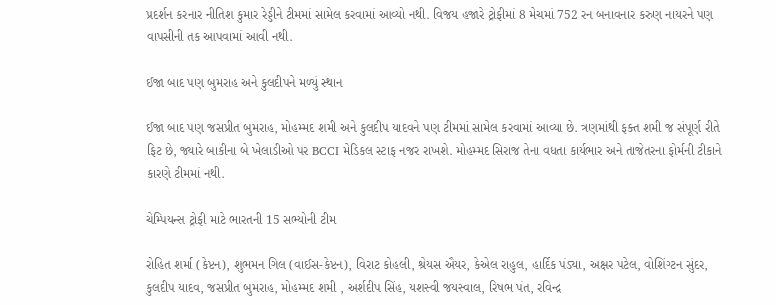પ્રદર્શન કરનાર નીતિશ કુમાર રેડ્ડીને ટીમમાં સામેલ કરવામાં આવ્યો નથી. વિજય હજારે ટ્રોફીમાં 8 મેચમાં 752 રન બનાવનાર કરુણ નાયરને પણ વાપસીની તક આપવામાં આવી નથી.

ઈજા બાદ પણ બુમરાહ અને કુલદીપને મળ્યું સ્થાન

ઈજા બાદ પણ જસપ્રીત બુમરાહ, મોહમ્મદ શમી અને કુલદીપ યાદવને પણ ટીમમાં સામેલ કરવામાં આવ્યા છે. ત્રણમાંથી ફક્ત શમી જ સંપૂર્ણ રીતે ફિટ છે, જ્યારે બાકીના બે ખેલાડીઓ પર BCCI મેડિકલ સ્ટાફ નજર રાખશે. મોહમ્મદ સિરાજ તેના વધતા કાર્યભાર અને તાજેતરના ફોર્મની ટીકાને કારણે ટીમમાં નથી.

ચેમ્પિયન્સ ટ્રોફી માટે ભારતની 15 સભ્યોની ટીમ

રોહિત શર્મા (કેપ્ટન), શુભમન ગિલ (વાઈસ-કેપ્ટન), વિરાટ કોહલી, શ્રેયસ ઐયર, કેએલ રાહુલ, હાર્દિક પંડ્યા, અક્ષર પટેલ, વોશિંગ્ટન સુંદર, કુલદીપ યાદવ, જસપ્રીત બુમરાહ, મોહમ્મદ શમી , અર્શદીપ સિંહ, યશસ્વી જયસ્વાલ, રિષભ પંત, રવિન્દ્ર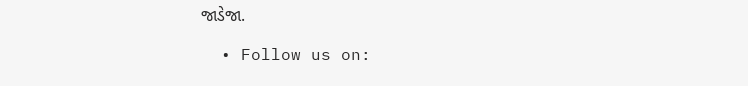જાડેજા.

  • Follow us on: